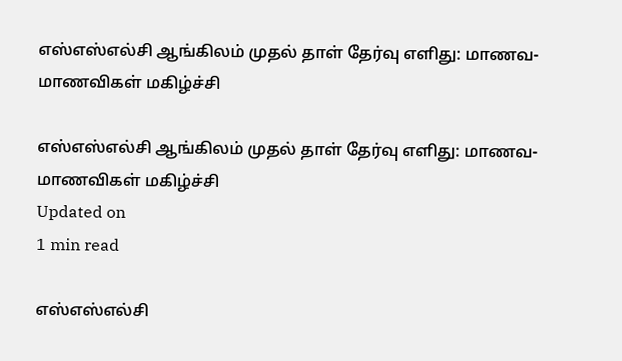எஸ்எஸ்எல்சி ஆங்கிலம் முதல் தாள் தேர்வு எளிது: மாணவ-மாணவிகள் மகிழ்ச்சி

எஸ்எஸ்எல்சி ஆங்கிலம் முதல் தாள் தேர்வு எளிது: மாணவ-மாணவிகள் மகிழ்ச்சி
Updated on
1 min read

எஸ்எஸ்எல்சி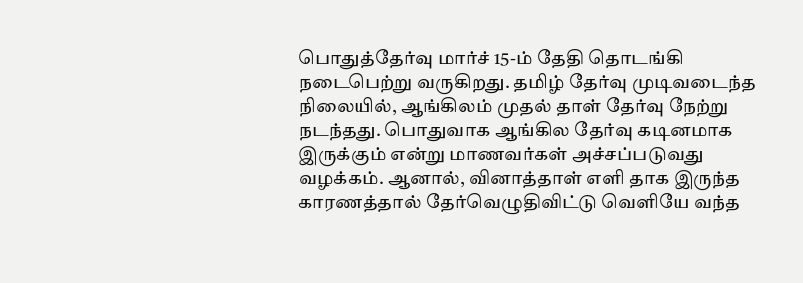பொதுத்தேர்வு மார்ச் 15-ம் தேதி தொடங்கி நடைபெற்று வருகிறது. தமிழ் தேர்வு முடிவடைந்த நிலையில், ஆங்கிலம் முதல் தாள் தேர்வு நேற்று நடந்தது. பொதுவாக ஆங்கில தேர்வு கடினமாக இருக்கும் என்று மாணவர்கள் அச்சப்படுவது வழக்கம். ஆனால், வினாத்தாள் எளி தாக இருந்த காரணத்தால் தேர்வெழுதிவிட்டு வெளியே வந்த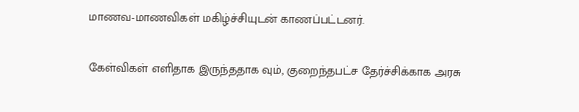மாணவ-மாணவிகள் மகிழ்ச்சியுடன் காணப்பட்டனர்.

கேள்விகள் எளிதாக இருந்ததாக வும், குறைந்தபட்ச தேர்ச்சிக்காக அரசு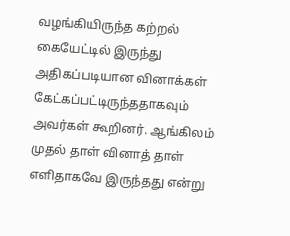வழங்கியிருந்த கற்றல் கையேட்டில் இருந்து அதிகப்படியான வினாக்கள் கேட்கப்பட்டிருந்ததாகவும் அவர்கள் கூறினர். ஆங்கிலம் முதல் தாள் வினாத் தாள் எளிதாகவே இருந்தது என்று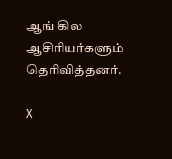ஆங் கில ஆசிரியர்களும் தெரிவித்தனர்.

X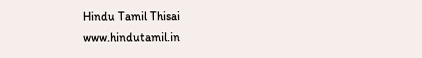Hindu Tamil Thisai
www.hindutamil.in